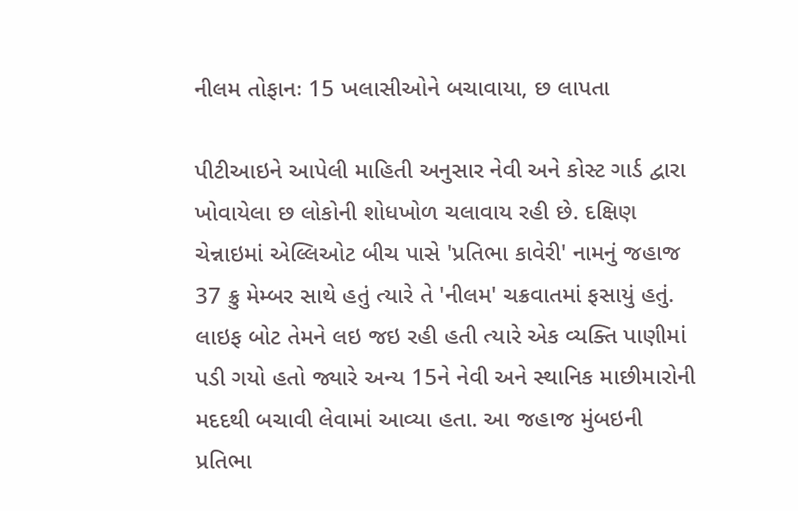નીલમ તોફાનઃ 15 ખલાસીઓને બચાવાયા, છ લાપતા

પીટીઆઇને આપેલી માહિતી અનુસાર નેવી અને કોસ્ટ ગાર્ડ દ્વારા ખોવાયેલા છ લોકોની શોધખોળ ચલાવાય રહી છે. દક્ષિણ ચેન્નાઇમાં એલ્લિઓટ બીચ પાસે 'પ્રતિભા કાવેરી' નામનું જહાજ 37 ક્રુ મેમ્બર સાથે હતું ત્યારે તે 'નીલમ' ચક્રવાતમાં ફસાયું હતું.
લાઇફ બોટ તેમને લઇ જઇ રહી હતી ત્યારે એક વ્યક્તિ પાણીમાં પડી ગયો હતો જ્યારે અન્ય 15ને નેવી અને સ્થાનિક માછીમારોની મદદથી બચાવી લેવામાં આવ્યા હતા. આ જહાજ મુંબઇની પ્રતિભા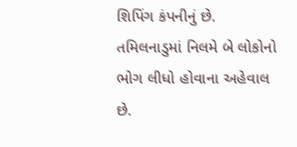શિપિંગ કંપનીનું છે. તમિલનાડુમાં નિલમે બે લોકોનો ભોગ લીધો હોવાના અહેવાલ છે.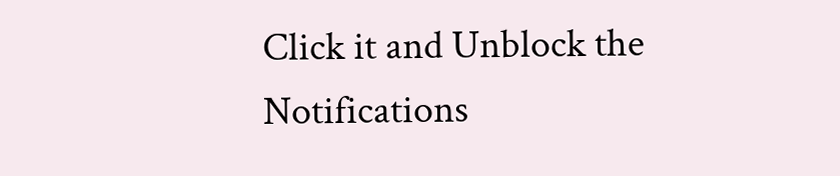Click it and Unblock the Notifications